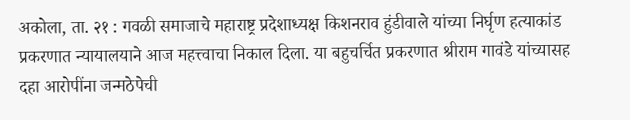अकोला, ता. २१ : गवळी समाजाचे महाराष्ट्र प्रदेशाध्यक्ष किशनराव हुंडीवाले यांच्या निर्घृण हत्याकांड प्रकरणात न्यायालयाने आज महत्त्वाचा निकाल दिला. या बहुचर्चित प्रकरणात श्रीराम गावंडे यांच्यासह दहा आरोपींना जन्मठेपेची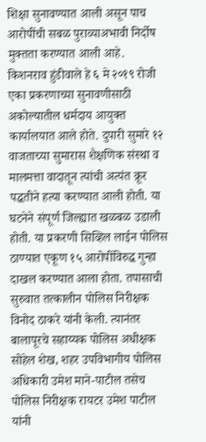शिक्षा सुनावण्यात आली असून पाच आरोपींची सबळ पुराव्याअभावी निर्दोष मुक्तता करण्यात आली आहे. किशनराव हुंडीवाले हे ६ मे २०१९ रोजी एका प्रकरणाच्या सुनावणीसाठी अकोल्यातील धर्मदाय आयुक्त कार्यालयात आले होते. दुपारी सुमारे १२ वाजताच्या सुमारास शैक्षणिक संस्था व मालमत्ता वादातून त्यांची अत्यंत क्रूर पद्धतीने हत्या करण्यात आली होती. या घटनेने संपूर्ण जिल्ह्यात खळबळ उडाली होती. या प्रकरणी सिव्हिल लाईन पोलिस ठाण्यात एकूण १५ आरोपींविरुद्ध गुन्हा दाखल करण्यात आला होता. तपासाची सुरुवात तत्कालीन पोलिस निरीक्षक विनोद ठाकरे यांनी केली. त्यानंतर बालापूरचे सहाय्यक पोलिस अधीक्षक सोहेल शेख, शहर उपविभागीय पोलिस अधिकारी उमेश माने-पाटील तसेच पोलिस निरीक्षक रायटर उमेश पाटील यांनी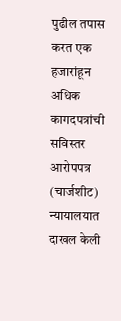पुढील तपास करत एक हजारांहून अधिक कागदपत्रांची सविस्तर आरोपपत्र (चार्जशीट) न्यायालयात दाखल केली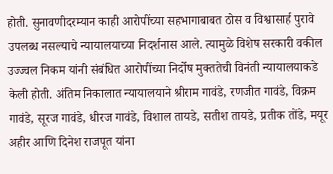होती. सुनावणीदरम्यान काही आरोपींच्या सहभागाबाबत ठोस व विश्वासार्ह पुरावे उपलब्ध नसल्याचे न्यायालयाच्या निदर्शनास आले. त्यामुळे विशेष सरकारी वकील उज्ज्वल निकम यांनी संबंधित आरोपींच्या निर्दोष मुक्ततेची विनंती न्यायालयाकडे केली होती. अंतिम निकालात न्यायालयाने श्रीराम गावंडे, रणजीत गावंडे, विक्रम गावंडे, सूरज गावंडे, धीरज गावंडे, विशाल तायडे, सतीश तायडे, प्रतीक तोंडे, मयूर अहीर आणि दिनेश राजपूत यांना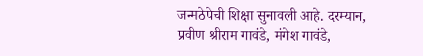जन्मठेपेची शिक्षा सुनावली आहे. दरम्यान, प्रवीण श्रीराम गावंडे, मंगेश गावंडे,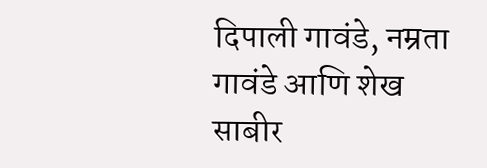दिपाली गावंडे, नम्रता गावंडे आणि शेख साबीर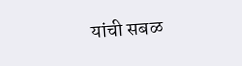यांची सबळ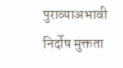पुराव्याअभावी निर्दोष मुक्तता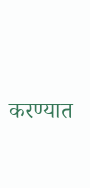करण्यात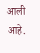आली आहे.